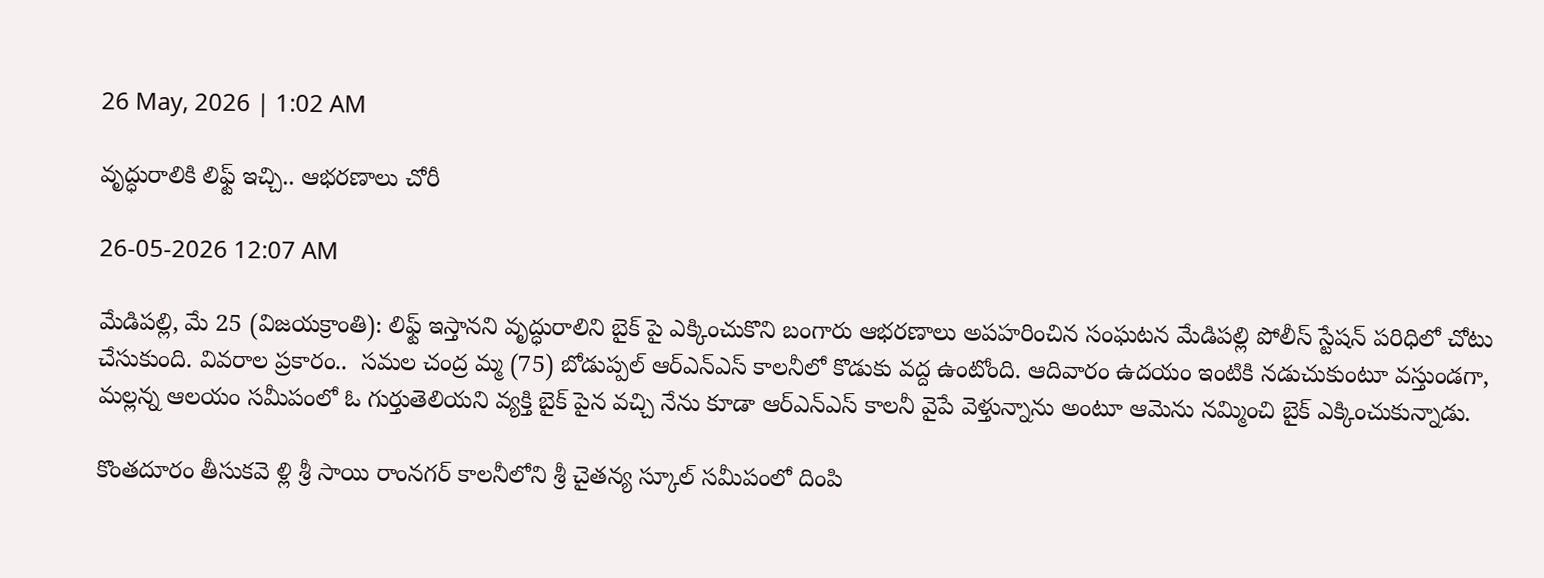26 May, 2026 | 1:02 AM

వృద్ధురాలికి లిఫ్ట్ ఇచ్చి.. ఆభరణాలు చోరీ

26-05-2026 12:07 AM

మేడిపల్లి, మే 25 (విజయక్రాంతి): లిఫ్ట్ ఇస్తానని వృద్ధురాలిని బైక్ పై ఎక్కించుకొని బంగారు ఆభరణాలు అపహరించిన సంఘటన మేడిపల్లి పోలీస్ స్టేషన్ పరిధిలో చోటు చేసుకుంది. వివరాల ప్రకారం..  సమల చంద్ర మ్మ (75) బోడుప్పల్ ఆర్‌ఎన్‌ఎస్ కాలనీలో కొడుకు వద్ద ఉంటోంది. ఆదివారం ఉదయం ఇంటికి నడుచుకుంటూ వస్తుండగా, మల్లన్న ఆలయం సమీపంలో ఓ గుర్తుతెలియని వ్యక్తి బైక్ పైన వచ్చి నేను కూడా ఆర్‌ఎన్‌ఎస్ కాలనీ వైపే వెళ్తున్నాను అంటూ ఆమెను నమ్మించి బైక్ ఎక్కించుకున్నాడు.

కొంతదూరం తీసుకవె ళ్లి శ్రీ సాయి రాంనగర్ కాలనీలోని శ్రీ చైతన్య స్కూల్ సమీపంలో దింపి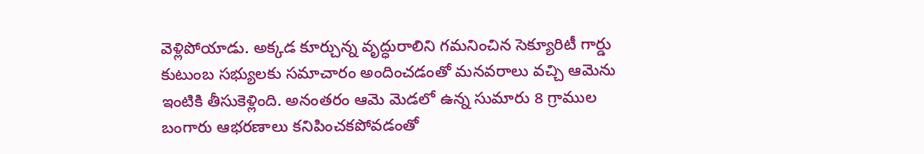వెళ్లిపోయాడు. అక్కడ కూర్చున్న వృద్ధురాలిని గమనించిన సెక్యూరిటీ గార్డు కుటుంబ సభ్యులకు సమాచారం అందించడంతో మనవరాలు వచ్చి ఆమెను ఇంటికి తీసుకెళ్లింది. అనంతరం ఆమె మెడలో ఉన్న సుమారు 8 గ్రాముల బంగారు ఆభరణాలు కనిపించకపోవడంతో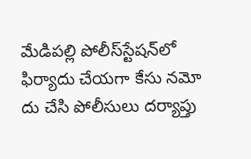మేడిపల్లి పోలీస్‌స్టేషన్‌లో ఫిర్యాదు చేయగా కేసు నమో దు చేసి పోలీసులు దర్యాప్తు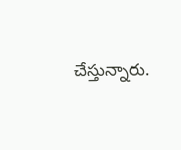చేస్తున్నారు.